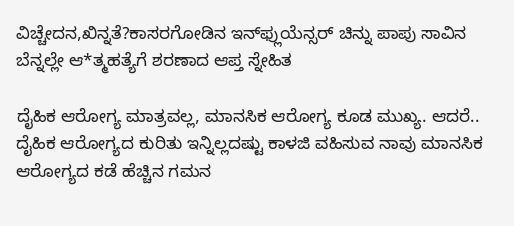ವಿಚ್ಚೇದನ,ಖಿನ್ನತೆ?ಕಾಸರಗೋಡಿನ ಇನ್‌ಫ್ಲುಯೆನ್ಸರ್ ಚಿನ್ನು ಪಾಪು ಸಾವಿನ ಬೆನ್ನಲ್ಲೇ ಆ*ತ್ಮಹತ್ಯೆಗೆ ಶರಣಾದ ಆಪ್ತ ಸ್ನೇಹಿತ

ದೈಹಿಕ ಆರೋಗ್ಯ ಮಾತ್ರವಲ್ಲ, ಮಾನಸಿಕ ಆರೋಗ್ಯ ಕೂಡ ಮುಖ್ಯ. ಆದರೆ.. ದೈಹಿಕ ಆರೋಗ್ಯದ ಕುರಿತು ಇನ್ನಿಲ್ಲದಷ್ಟು ಕಾಳಜಿ ವಹಿಸುವ ನಾವು ಮಾನಸಿಕ ಆರೋಗ್ಯದ ಕಡೆ ಹೆಚ್ಚಿನ ಗಮನ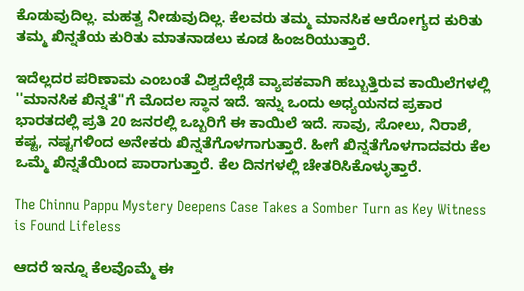ಕೊಡುವುದಿಲ್ಲ. ಮಹತ್ವ ನೀಡುವುದಿಲ್ಲ. ಕೆಲವರು ತಮ್ಮ ಮಾನಸಿಕ ಆರೋಗ್ಯದ ಕುರಿತು ತಮ್ಮ ಖಿನ್ನತೆಯ ಕುರಿತು ಮಾತನಾಡಲು ಕೂಡ ಹಿಂಜರಿಯುತ್ತಾರೆ.

ಇದೆಲ್ಲದರ ಪರಿಣಾಮ ಎಂಬಂತೆ ವಿಶ್ವದೆಲ್ಲೆಡೆ ವ್ಯಾಪಕವಾಗಿ ಹಬ್ಬುತ್ತಿರುವ ಕಾಯಿಲೆಗಳಲ್ಲಿ ''ಮಾನಸಿಕ ಖಿನ್ನತೆ''ಗೆ ಮೊದಲ ಸ್ಥಾನ ಇದೆ. ಇನ್ನು ಒಂದು ಅಧ್ಯಯನದ ಪ್ರಕಾರ ಭಾರತದಲ್ಲಿ ಪ್ರತಿ 20 ಜನರಲ್ಲಿ ಒಬ್ಬರಿಗೆ ಈ ಕಾಯಿಲೆ ಇದೆ. ಸಾವು, ಸೋಲು, ನಿರಾಶೆ, ಕಷ್ಟ, ನಷ್ಟಗಳಿಂದ ಅನೇಕರು ಖಿನ್ನತೆಗೊಳಗಾಗುತ್ತಾರೆ. ಹೀಗೆ ಖಿನ್ನತೆಗೊಳಗಾದವರು ಕೆಲ ಒಮ್ಮೆ ಖಿನ್ನತೆಯಿಂದ ಪಾರಾಗುತ್ತಾರೆ. ಕೆಲ ದಿನಗಳಲ್ಲಿ ಚೇತರಿಸಿಕೊಳ್ಳುತ್ತಾರೆ.

The Chinnu Pappu Mystery Deepens Case Takes a Somber Turn as Key Witness is Found Lifeless

ಆದರೆ ಇನ್ನೂ ಕೆಲವೊಮ್ಮೆ ಈ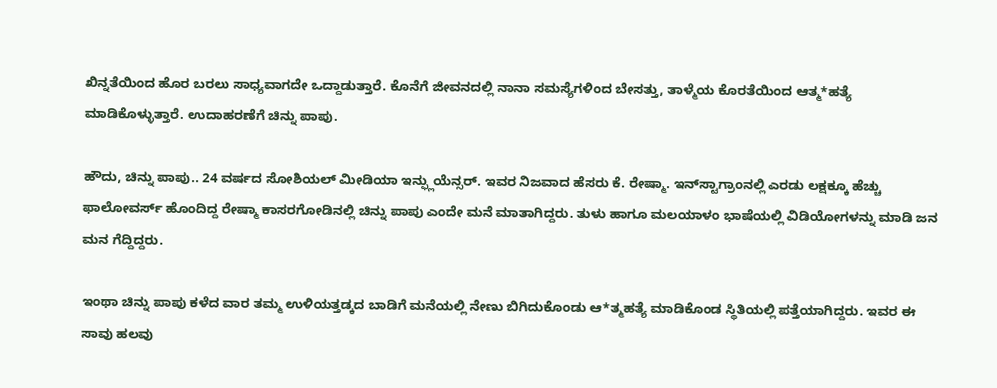ಖಿನ್ನತೆಯಿಂದ ಹೊರ ಬರಲು ಸಾಧ್ಯವಾಗದೇ ಒದ್ದಾಡುತ್ತಾರೆ. ಕೊನೆಗೆ ಜೀವನದಲ್ಲಿ ನಾನಾ ಸಮಸ್ಯೆಗಳಿಂದ ಬೇಸತ್ತು, ತಾಳ್ಮೆಯ ಕೊರತೆಯಿಂದ ಆತ್ಮ*ಹತ್ಯೆ ಮಾಡಿಕೊಳ್ಳುತ್ತಾರೆ. ಉದಾಹರಣೆಗೆ ಚಿನ್ನು ಪಾಪು.

ಹೌದು, ಚಿನ್ನು ಪಾಪು.. 24 ವರ್ಷದ ಸೋಶಿಯಲ್ ಮೀಡಿಯಾ ಇನ್ಫ್ಲುಯೆನ್ಸರ್. ಇವರ ನಿಜವಾದ ಹೆಸರು ಕೆ. ರೇಷ್ಮಾ. ಇನ್‌ಸ್ಟಾಗ್ರಾಂನಲ್ಲಿ ಎರಡು ಲಕ್ಷಕ್ಕೂ ಹೆಚ್ಚು ಫಾಲೋವರ್ಸ್‌ ಹೊಂದಿದ್ದ ರೇಷ್ಮಾ ಕಾಸರಗೋಡಿನಲ್ಲಿ ಚಿನ್ನು ಪಾಪು ಎಂದೇ ಮನೆ ಮಾತಾಗಿದ್ದರು. ತುಳು ಹಾಗೂ ಮಲಯಾಳಂ ಭಾಷೆಯಲ್ಲಿ ವಿಡಿಯೋಗಳನ್ನು ಮಾಡಿ ಜನ ಮನ ಗೆದ್ದಿದ್ದರು.

ಇಂಥಾ ಚಿನ್ನು ಪಾಪು ಕಳೆದ ವಾರ ತಮ್ಮ ಉಳಿಯತ್ತಡ್ಕದ ಬಾಡಿಗೆ ಮನೆಯಲ್ಲಿ ನೇಣು ಬಿಗಿದುಕೊಂಡು ಆ*ತ್ಮಹತ್ಯೆ ಮಾಡಿಕೊಂಡ ಸ್ಥಿತಿಯಲ್ಲಿ ಪತ್ತೆಯಾಗಿದ್ದರು. ಇವರ ಈ ಸಾವು ಹಲವು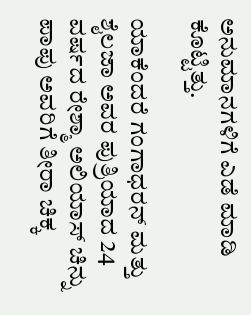ಅನುಮಾನಗಳಿಗೆ ಎಡೆ ಮಾಡಿ ಕೊಟ್ಟಿತ್ತು.

ಯಾಕೆಂದರೆ ಗಂಗಾಧರನ್ ಮತ್ತು ಶೈಲಜಾ ಅವರ ಪುತ್ರಿಯಾದ 24 ವರ್ಷದ ರೇಶ್ಮಾ ಅಲಿಯಾಸ್ ಚಿನ್ನು ಪಾಪು ಅವರಿಗೆ ತೀರಾ ಚಿಕ್ಕ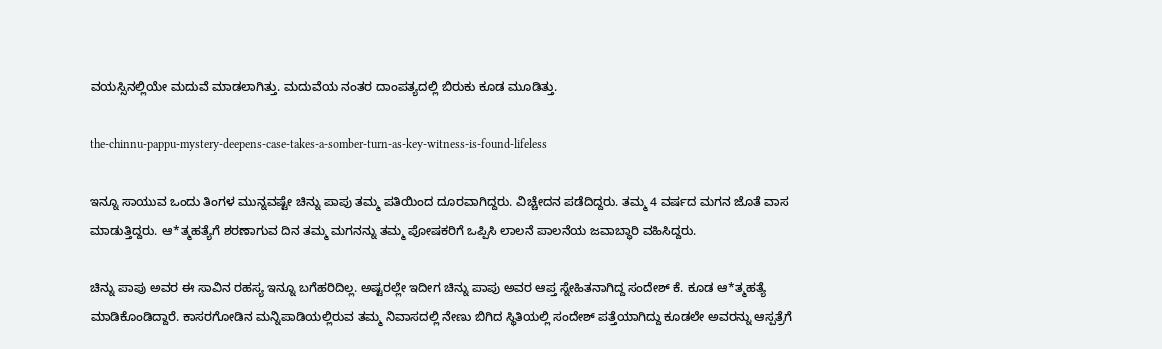ವಯಸ್ಸಿನಲ್ಲಿಯೇ ಮದುವೆ ಮಾಡಲಾಗಿತ್ತು. ಮದುವೆಯ ನಂತರ ದಾಂಪತ್ಯದಲ್ಲಿ ಬಿರುಕು ಕೂಡ ಮೂಡಿತ್ತು.

the-chinnu-pappu-mystery-deepens-case-takes-a-somber-turn-as-key-witness-is-found-lifeless

ಇನ್ನೂ ಸಾಯುವ ಒಂದು ತಿಂಗಳ ಮುನ್ನವಷ್ಟೇ ಚಿನ್ನು ಪಾಪು ತಮ್ಮ ಪತಿಯಿಂದ ದೂರವಾಗಿದ್ದರು. ವಿಚ್ಚೇದನ ಪಡೆದಿದ್ದರು. ತಮ್ಮ 4 ವರ್ಷದ ಮಗನ ಜೊತೆ ವಾಸ ಮಾಡುತ್ತಿದ್ದರು. ಆ*ತ್ಮಹತ್ಯೆಗೆ ಶರಣಾಗುವ ದಿನ ತಮ್ಮ ಮಗನನ್ನು ತಮ್ಮ ಪೋಷಕರಿಗೆ ಒಪ್ಪಿಸಿ ಲಾಲನೆ ಪಾಲನೆಯ ಜವಾಬ್ಧಾರಿ ವಹಿಸಿದ್ದರು.

ಚಿನ್ನು ಪಾಪು ಅವರ ಈ ಸಾವಿನ ರಹಸ್ಯ ಇನ್ನೂ ಬಗೆಹರಿದಿಲ್ಲ. ಅಷ್ಟರಲ್ಲೇ ಇದೀಗ ಚಿನ್ನು ಪಾಪು ಅವರ ಆಪ್ತ ಸ್ನೇಹಿತನಾಗಿದ್ದ ಸಂದೇಶ್ ಕೆ. ಕೂಡ ಆ*ತ್ಮಹತ್ಯೆ ಮಾಡಿಕೊಂಡಿದ್ದಾರೆ. ಕಾಸರಗೋಡಿನ ಮನ್ನಿಪಾಡಿಯಲ್ಲಿರುವ ತಮ್ಮ ನಿವಾಸದಲ್ಲಿ ನೇಣು ಬಿಗಿದ ಸ್ಥಿತಿಯಲ್ಲಿ ಸಂದೇಶ್ ಪತ್ತೆಯಾಗಿದ್ದು ಕೂಡಲೇ ಅವರನ್ನು ಆಸ್ಪತ್ರೆಗೆ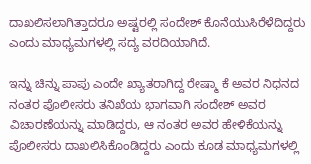ದಾಖಲಿಸಲಾಗಿತ್ತಾದರೂ ಅಷ್ಟರಲ್ಲಿ ಸಂದೇಶ್ ಕೊನೆಯುಸಿರೆಳೆದಿದ್ದರು ಎಂದು ಮಾಧ್ಯಮಗಳಲ್ಲಿ ಸದ್ಯ ವರದಿಯಾಗಿದೆ.

ಇನ್ನು ಚಿನ್ನು ಪಾಪು ಎಂದೇ ಖ್ಯಾತರಾಗಿದ್ದ ರೇಷ್ಮಾ ಕೆ ಅವರ ನಿಧನದ ನಂತರ ಪೊಲೀಸರು ತನಿಖೆಯ ಭಾಗವಾಗಿ ಸಂದೇಶ್ ಅವರ ವಿಚಾರಣೆಯನ್ನು ಮಾಡಿದ್ದರು, ಆ ನಂತರ ಅವರ ಹೇಳಿಕೆಯನ್ನು ಪೊಲೀಸರು ದಾಖಲಿಸಿಕೊಂಡಿದ್ದರು ಎಂದು ಕೂಡ ಮಾಧ್ಯಮಗಳಲ್ಲಿ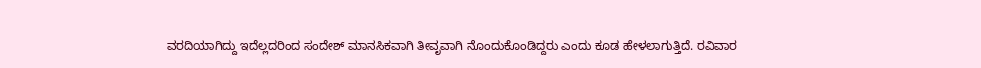ವರದಿಯಾಗಿದ್ದು ಇದೆಲ್ಲದರಿಂದ ಸಂದೇಶ್ ಮಾನಸಿಕವಾಗಿ ತೀವೃವಾಗಿ ನೊಂದುಕೊಂಡಿದ್ದರು ಎಂದು ಕೂಡ ಹೇಳಲಾಗುತ್ತಿದೆ. ರವಿವಾರ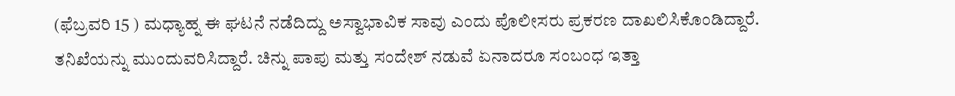(ಫೆಬ್ರವರಿ 15 ) ಮಧ್ಯಾಹ್ನ ಈ ಘಟನೆ ನಡೆದಿದ್ದು ಅಸ್ವಾಭಾವಿಕ ಸಾವು ಎಂದು ಪೊಲೀಸರು ಪ್ರಕರಣ ದಾಖಲಿಸಿಕೊಂಡಿದ್ದಾರೆ. ತನಿಖೆಯನ್ನು ಮುಂದುವರಿಸಿದ್ದಾರೆ. ಚಿನ್ನು ಪಾಪು ಮತ್ತು ಸಂದೇಶ್ ನಡುವೆ ಏನಾದರೂ ಸಂಬಂಧ ಇತ್ತಾ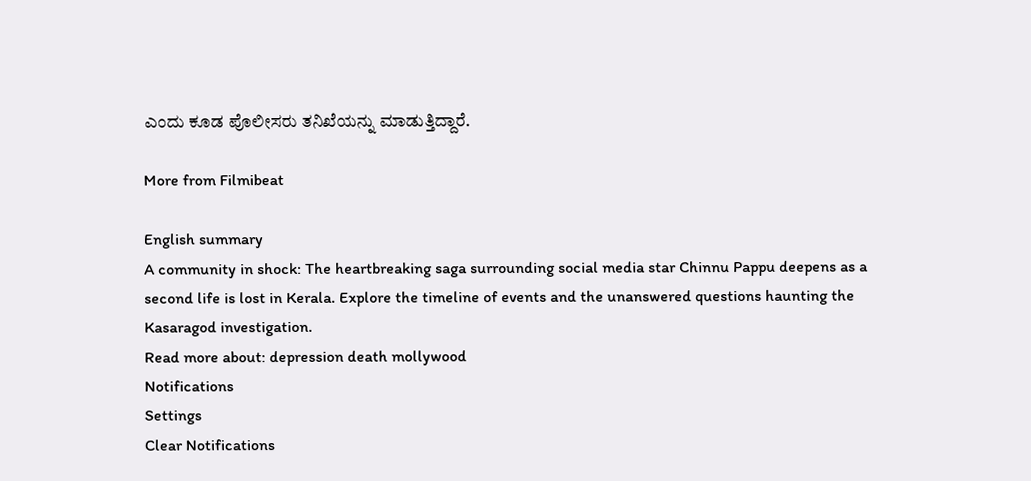ಎಂದು ಕೂಡ ಪೊಲೀಸರು ತನಿಖೆಯನ್ನು ಮಾಡುತ್ತಿದ್ದಾರೆ.

More from Filmibeat

English summary
A community in shock: The heartbreaking saga surrounding social media star Chinnu Pappu deepens as a second life is lost in Kerala. Explore the timeline of events and the unanswered questions haunting the Kasaragod investigation.
Read more about: depression death mollywood
Notifications
Settings
Clear Notifications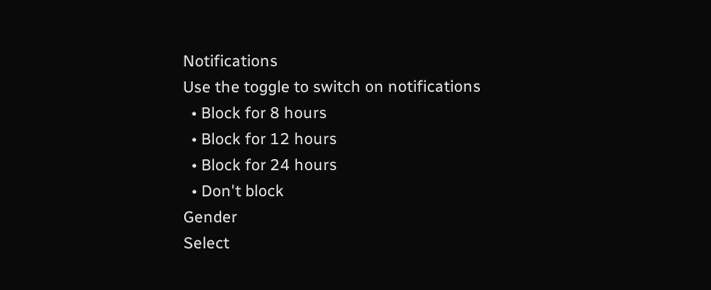Notifications
Use the toggle to switch on notifications
  • Block for 8 hours
  • Block for 12 hours
  • Block for 24 hours
  • Don't block
Gender
Select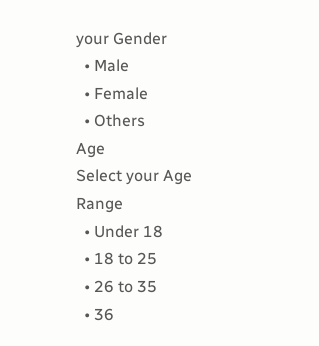your Gender
  • Male
  • Female
  • Others
Age
Select your Age Range
  • Under 18
  • 18 to 25
  • 26 to 35
  • 36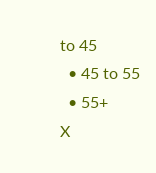to 45
  • 45 to 55
  • 55+
X